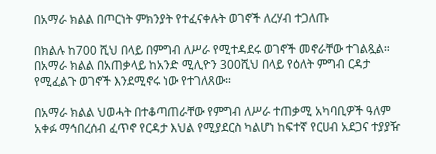በአማራ ክልል በጦርነት ምክንያት የተፈናቀሉት ወገኖች ለረሃብ ተጋለጡ

በክልሉ ከ700 ሺህ በላይ በምግብ ለሥራ የሚተዳደሩ ወገኖች መኖራቸው ተገልጿል። በአማራ ክልል በአጠቃላይ ከአንድ ሚሊዮን 300ሺህ በላይ የዕለት ምግብ ርዳታ የሚፈልጉ ወገኖች እንደሚኖሩ ነው የተገለጸው።

በአማራ ክልል ህወሓት በተቆጣጠራቸው የምግብ ለሥራ ተጠቃሚ አካባቢዎች ዓለም አቀፉ ማኅበረሰብ ፈጥኖ የርዳታ እህል የሚያደርስ ካልሆነ ከፍተኛ የርሀብ አደጋና ተያያዥ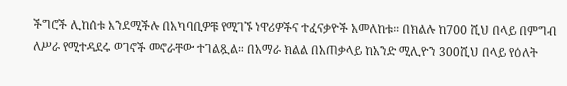ችግሮች ሊከሰቱ እንደሚችሉ በአካባቢዎቹ የሚገኙ ነዋሪዎችና ተፈናቃዮች አመለከቱ። በክልሉ ከ700 ሺህ በላይ በምግብ ለሥራ የሚተዳደሩ ወገኖች መኖራቸው ተገልጿል። በአማራ ክልል በአጠቃላይ ከአንድ ሚሊዮን 300ሺህ በላይ የዕለት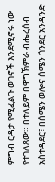ምግብ ርዳታ የሚፈልጉ ወገኖች እንደሚኖሩ ነው የተገለጸው። በተለይም በዋግኽምራ ብሔረሰብ አስተዳደር፣ በሰሜን ወሎና ሰሜን ጎንደር አንዳንድ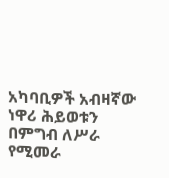አካባቢዎች አብዛኛው ነዋሪ ሕይወቱን በምግብ ለሥራ የሚመራ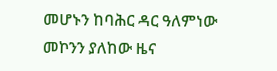መሆኑን ከባሕር ዳር ዓለምነው መኮንን ያለከው ዜና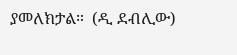ያመለክታል።  (ዲ ደብሊው)